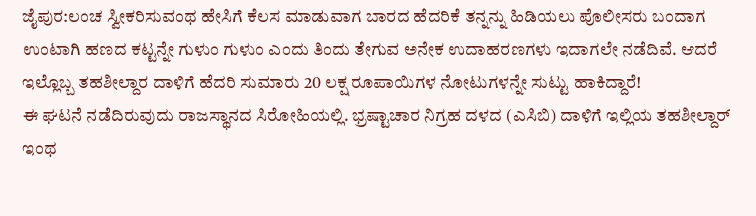ಜೈಪುರ:ಲಂಚ ಸ್ವೀಕರಿಸುವಂಥ ಹೇಸಿಗೆ ಕೆಲಸ ಮಾಡುವಾಗ ಬಾರದ ಹೆದರಿಕೆ ತನ್ನನ್ನು ಹಿಡಿಯಲು ಪೊಲೀಸರು ಬಂದಾಗ ಉಂಟಾಗಿ ಹಣದ ಕಟ್ಟನ್ನೇ ಗುಳುಂ ಗುಳುಂ ಎಂದು ತಿಂದು ತೇಗುವ ಅನೇಕ ಉದಾಹರಣಗಳು ಇದಾಗಲೇ ನಡೆದಿವೆ. ಆದರೆ ಇಲ್ಲೊಬ್ಬ ತಹಶೀಲ್ದಾರ ದಾಳಿಗೆ ಹೆದರಿ ಸುಮಾರು 20 ಲಕ್ಷ ರೂಪಾಯಿಗಳ ನೋಟುಗಳನ್ನೇ ಸುಟ್ಟು ಹಾಕಿದ್ದಾರೆ!
ಈ ಘಟನೆ ನಡೆದಿರುವುದು ರಾಜಸ್ಥಾನದ ಸಿರೋಹಿಯಲ್ಲಿ. ಭ್ರಷ್ಟಾಚಾರ ನಿಗ್ರಹ ದಳದ (ಎಸಿಬಿ) ದಾಳಿಗೆ ಇಲ್ಲಿಯ ತಹಶೀಲ್ದಾರ್ ಇಂಥ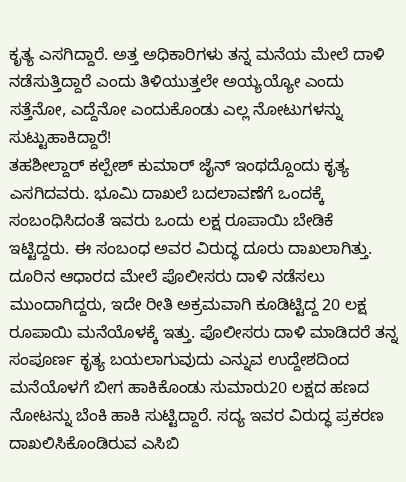ಕೃತ್ಯ ಎಸಗಿದ್ದಾರೆ. ಅತ್ತ ಅಧಿಕಾರಿಗಳು ತನ್ನ ಮನೆಯ ಮೇಲೆ ದಾಳಿ ನಡೆಸುತ್ತಿದ್ದಾರೆ ಎಂದು ತಿಳಿಯುತ್ತಲೇ ಅಯ್ಯಯ್ಯೋ ಎಂದು ಸತ್ತೆನೋ, ಎದ್ದೆನೋ ಎಂದುಕೊಂಡು ಎಲ್ಲ ನೋಟುಗಳನ್ನು ಸುಟ್ಟುಹಾಕಿದ್ದಾರೆ!
ತಹಶೀಲ್ದಾರ್ ಕಲ್ಪೇಶ್ ಕುಮಾರ್ ಜೈನ್ ಇಂಥದ್ದೊಂದು ಕೃತ್ಯ ಎಸಗಿದವರು. ಭೂಮಿ ದಾಖಲೆ ಬದಲಾವಣೆಗೆ ಒಂದಕ್ಕೆ ಸಂಬಂಧಿಸಿದಂತೆ ಇವರು ಒಂದು ಲಕ್ಷ ರೂಪಾಯಿ ಬೇಡಿಕೆ ಇಟ್ಟಿದ್ದರು. ಈ ಸಂಬಂಧ ಅವರ ವಿರುದ್ಧ ದೂರು ದಾಖಲಾಗಿತ್ತು.
ದೂರಿನ ಆಧಾರದ ಮೇಲೆ ಪೊಲೀಸರು ದಾಳಿ ನಡೆಸಲು ಮುಂದಾಗಿದ್ದರು, ಇದೇ ರೀತಿ ಅಕ್ರಮವಾಗಿ ಕೂಡಿಟ್ಟಿದ್ದ 20 ಲಕ್ಷ ರೂಪಾಯಿ ಮನೆಯೊಳಕ್ಕೆ ಇತ್ತು. ಪೊಲೀಸರು ದಾಳಿ ಮಾಡಿದರೆ ತನ್ನ ಸಂಪೂರ್ಣ ಕೃತ್ಯ ಬಯಲಾಗುವುದು ಎನ್ನುವ ಉದ್ದೇಶದಿಂದ ಮನೆಯೊಳಗೆ ಬೀಗ ಹಾಕಿಕೊಂಡು ಸುಮಾರು20 ಲಕ್ಷದ ಹಣದ ನೋಟನ್ನು ಬೆಂಕಿ ಹಾಕಿ ಸುಟ್ಟಿದ್ದಾರೆ. ಸದ್ಯ ಇವರ ವಿರುದ್ಧ ಪ್ರಕರಣ ದಾಖಲಿಸಿಕೊಂಡಿರುವ ಎಸಿಬಿ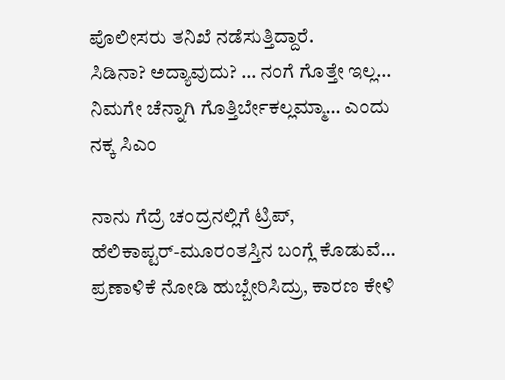ಪೊಲೀಸರು ತನಿಖೆ ನಡೆಸುತ್ತಿದ್ದಾರೆ.
ಸಿಡಿನಾ? ಅದ್ಯಾವುದು? … ನಂಗೆ ಗೊತ್ತೇ ಇಲ್ಲ… ನಿಮಗೇ ಚೆನ್ನಾಗಿ ಗೊತ್ತಿರ್ಬೇಕಲ್ಲಮ್ಮಾ… ಎಂದು ನಕ್ಕ ಸಿಎಂ

ನಾನು ಗೆದ್ರೆ ಚಂದ್ರನಲ್ಲಿಗೆ ಟ್ರಿಪ್‌, ಹೆಲಿಕಾಪ್ಟರ್‌-ಮೂರಂತಸ್ತಿನ ಬಂಗ್ಲೆ ಕೊಡುವೆ… ಪ್ರಣಾಳಿಕೆ ನೋಡಿ ಹುಬ್ಬೇರಿಸಿದ್ರು, ಕಾರಣ ಕೇಳಿ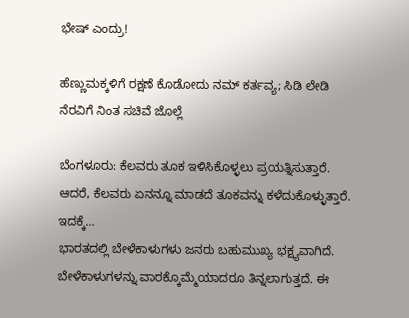ಭೇಷ್ ಎಂದ್ರು!

ಹೆಣ್ಣುಮಕ್ಕಳಿಗೆ ರಕ್ಷಣೆ ಕೊಡೋದು ನಮ್‌ ಕರ್ತವ್ಯ; ಸಿಡಿ ಲೇಡಿ ನೆರವಿಗೆ ನಿಂತ ಸಚಿವೆ ಜೊಲ್ಲೆ

ಬೆಂಗಳೂರು: ಕೆಲವರು ತೂಕ ಇಳಿಸಿಕೊಳ್ಳಲು ಪ್ರಯತ್ನಿಸುತ್ತಾರೆ. ಆದರೆ, ಕೆಲವರು ಏನನ್ನೂ ಮಾಡದೆ ತೂಕವನ್ನು ಕಳೆದುಕೊಳ್ಳುತ್ತಾರೆ. ಇದಕ್ಕೆ…
ಭಾರತದಲ್ಲಿ ಬೇಳೆಕಾಳುಗಳು ಜನರು ಬಹುಮುಖ್ಯ ಭಕ್ಷ್ಯವಾಗಿದೆ. ಬೇಳೆಕಾಳುಗಳನ್ನು ವಾರಕ್ಕೊಮ್ಮೆಯಾದರೂ ತಿನ್ನಲಾಗುತ್ತದೆ. ಈ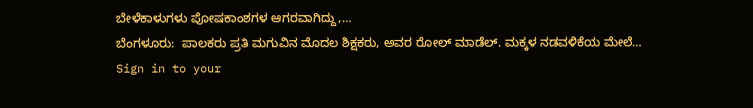ಬೇಳೆಕಾಳುಗಳು ಪೋಷಕಾಂಶಗಳ ಆಗರವಾಗಿದ್ದು,…
ಬೆಂಗಳೂರು:  ಪಾಲಕರು ಪ್ರತಿ ಮಗುವಿನ ಮೊದಲ ಶಿಕ್ಷಕರು, ಅವರ ರೋಲ್ ಮಾಡೆಲ್. ಮಕ್ಕಳ ನಡವಳಿಕೆಯ ಮೇಲೆ…
Sign in to your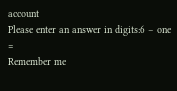account
Please enter an answer in digits:6 − one =
Remember me